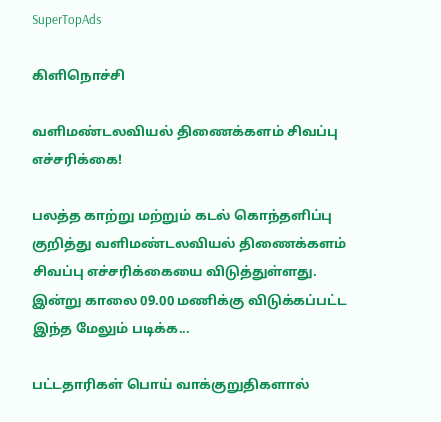SuperTopAds

கிளிநொச்சி

வளிமண்டலவியல் திணைக்களம் சிவப்பு எச்சரிக்கை!

பலத்த காற்று மற்றும் கடல் கொந்தளிப்பு குறித்து வளிமண்டலவியல் திணைக்களம் சிவப்பு எச்சரிக்கையை விடுத்துள்ளது. இன்று காலை 09.00 மணிக்கு விடுக்கப்பட்ட இந்த மேலும் படிக்க...

பட்டதாரிகள் பொய் வாக்குறுதிகளால்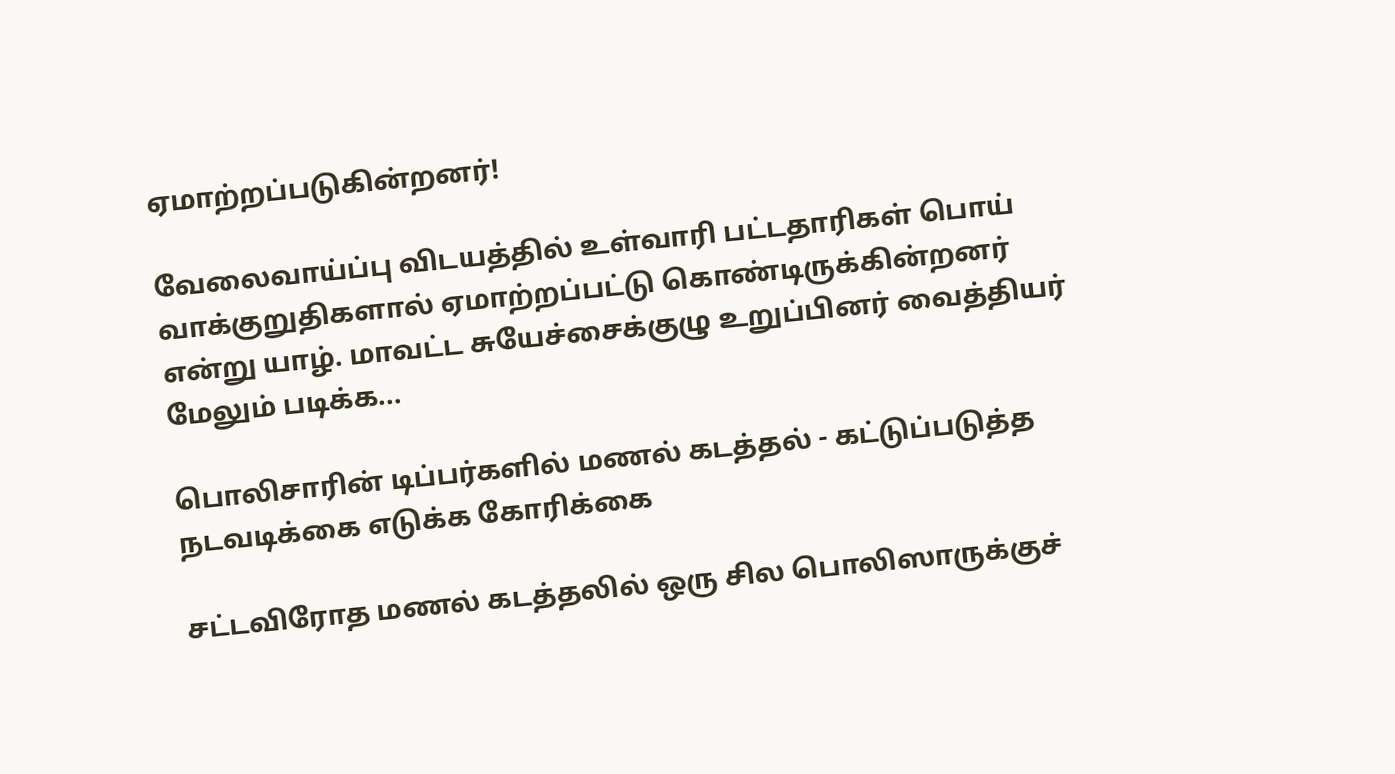ஏமாற்றப்படுகின்றனர்!

வேலைவாய்ப்பு விடயத்தில் உள்வாரி பட்டதாரிகள் பொய் வாக்குறுதிகளால் ஏமாற்றப்பட்டு கொண்டிருக்கின்றனர் என்று யாழ். மாவட்ட சுயேச்சைக்குழு உறுப்பினர் வைத்தியர் மேலும் படிக்க...

பொலிசாரின் டிப்பர்களில் மணல் கடத்தல் - கட்டுப்படுத்த நடவடிக்கை எடுக்க கோரிக்கை

சட்டவிரோத மணல் கடத்தலில் ஒரு சில பொலிஸாருக்குச்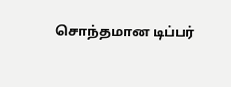சொந்தமான டிப்பர்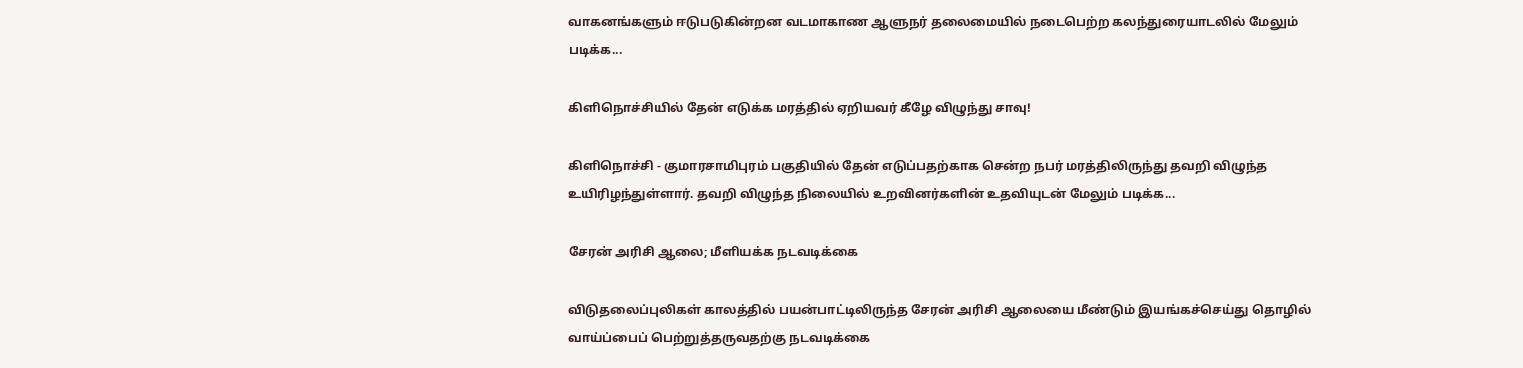வாகனங்களும் ஈடுபடுகின்றன வடமாகாண ஆளுநர் தலைமையில் நடைபெற்ற கலந்துரையாடலில் மேலும் படிக்க...

கிளிநொச்சியில் தேன் எடுக்க மரத்தில் ஏறியவர் கீழே விழுந்து சாவு!

கிளிநொச்சி - குமாரசாமிபுரம் பகுதியில் தேன் எடுப்பதற்காக சென்ற நபர் மரத்திலிருந்து தவறி விழுந்த உயிரிழந்துள்ளார். தவறி விழுந்த நிலையில் உறவினர்களின் உதவியுடன் மேலும் படிக்க...

சேரன் அரிசி ஆலை; மீளியக்க நடவடிக்கை

விடுதலைப்புலிகள் காலத்தில் பயன்பாட்டிலிருந்த சேரன் அரிசி ஆலையை மீண்டும் இயங்கச்செய்து தொழில் வாய்ப்பைப் பெற்றுத்தருவதற்கு நடவடிக்கை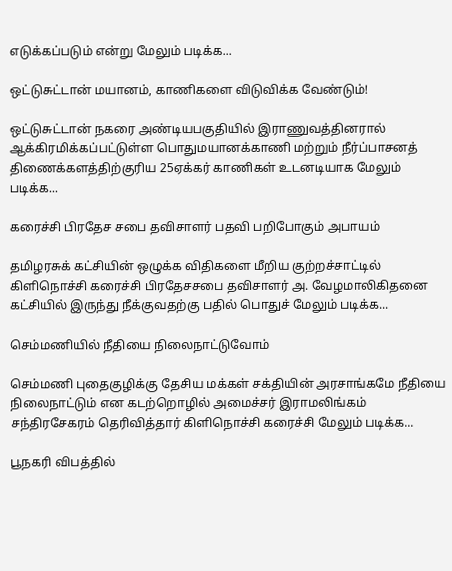எடுக்கப்படும் என்று மேலும் படிக்க...

ஒட்டுசுட்டான் மயானம், காணிகளை விடுவிக்க வேண்டும்!

ஒட்டுசுட்டான் நகரை அண்டியபகுதியில் இராணுவத்தினரால் ஆக்கிரமிக்கப்பட்டுள்ள பொதுமயானக்காணி மற்றும் நீர்ப்பாசனத் திணைக்களத்திற்குரிய 25ஏக்கர் காணிகள் உடனடியாக மேலும் படிக்க...

கரைச்சி பிரதேச சபை தவிசாளர் பதவி பறிபோகும் அபாயம்

தமிழரசுக் கட்சியின் ஒழுக்க விதிகளை மீறிய குற்றச்சாட்டில் கிளிநொச்சி கரைச்சி பிரதேசசபை தவிசாளர் அ. வேழமாலிகிதனை கட்சியில் இருந்து நீக்குவதற்கு பதில் பொதுச் மேலும் படிக்க...

செம்மணியில் நீதியை நிலைநாட்டுவோம்

செம்மணி புதைகுழிக்கு தேசிய மக்கள் சக்தியின் அரசாங்கமே நீதியை நிலைநாட்டும் என கடற்றொழில் அமைச்சர் இராமலிங்கம் சந்திரசேகரம் தெரிவித்தார் கிளிநொச்சி கரைச்சி மேலும் படிக்க...

பூநகரி விபத்தில்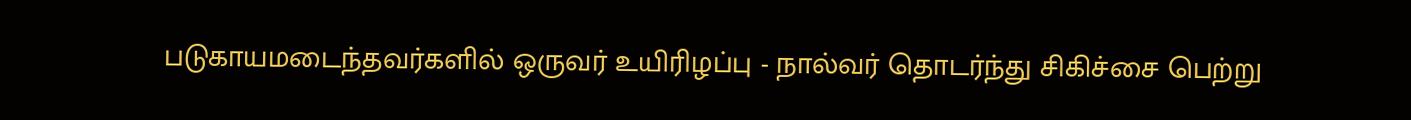படுகாயமடைந்தவர்களில் ஒருவர் உயிரிழப்பு - நால்வர் தொடர்ந்து சிகிச்சை பெற்று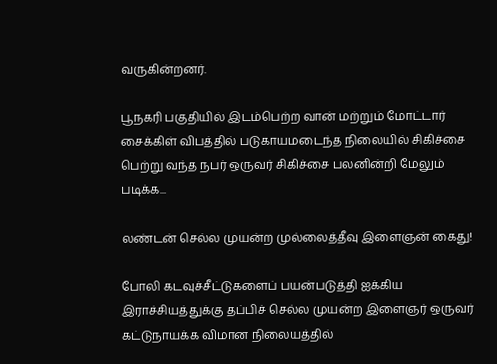வருகின்றனர்.

பூநகரி பகுதியில் இடம்பெற்ற வான் மற்றும் மோட்டார் சைக்கிள் விபத்தில் படுகாயமடைந்த நிலையில் சிகிச்சை பெற்று வந்த நபர் ஒருவர் சிகிச்சை பலனின்றி மேலும் படிக்க...

லண்டன் செல்ல முயன்ற முல்லைத்தீவு இளைஞன் கைது!

போலி கடவுச்சீட்டுகளைப் பயன்படுத்தி ஐக்கிய இராச்சியத்துக்கு தப்பிச் செல்ல முயன்ற இளைஞர் ஒருவர் கட்டுநாயக்க விமான நிலையத்தில்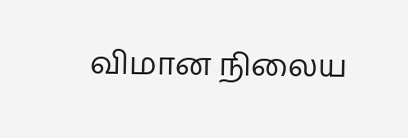விமான நிலைய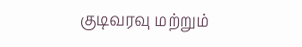குடிவரவு மற்றும்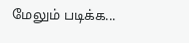மேலும் படிக்க...